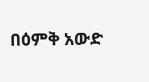በዕምቅ አውድ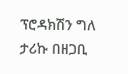ፕሮዳክሽን ግለ ታሪኩ በዘጋቢ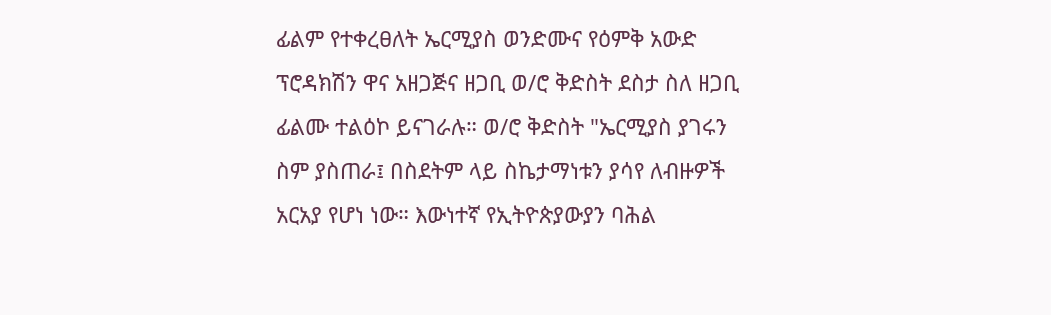ፊልም የተቀረፀለት ኤርሚያስ ወንድሙና የዕምቅ አውድ ፕሮዳክሽን ዋና አዘጋጅና ዘጋቢ ወ/ሮ ቅድስት ደስታ ስለ ዘጋቢ ፊልሙ ተልዕኮ ይናገራሉ። ወ/ሮ ቅድስት "ኤርሚያስ ያገሩን ስም ያስጠራ፤ በስደትም ላይ ስኬታማነቱን ያሳየ ለብዙዎች አርአያ የሆነ ነው። እውነተኛ የኢትዮጵያውያን ባሕል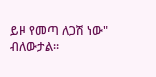ይዞ የመጣ ለጋሽ ነው" ብለውታል።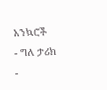አንኳሮች
- ግለ ታሪክ
-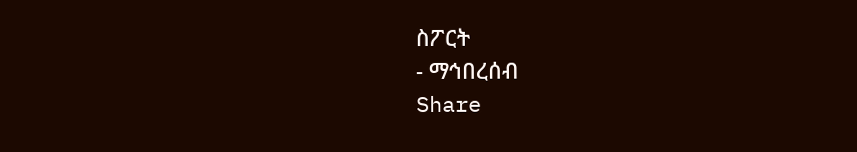ስፖርት
- ማኅበረሰብ
Share